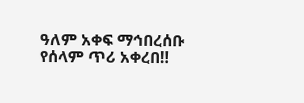ዓለም አቀፍ ማኅበረሰቡ የሰላም ጥሪ አቀረበ‼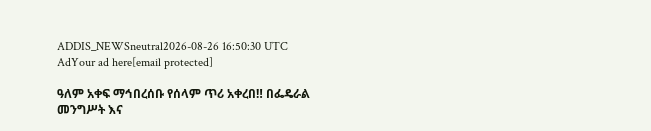ADDIS_NEWSneutral2026-08-26 16:50:30 UTC
AdYour ad here[email protected]

ዓለም አቀፍ ማኅበረሰቡ የሰላም ጥሪ አቀረበ‼ በፌዴራል መንግሥት እና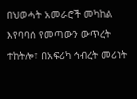በህወሓት አመራሮች መካከል እየባባሰ የመጣውን ውጥረት ተከትሎ፣ በአፍሪካ ኅብረት መሪነት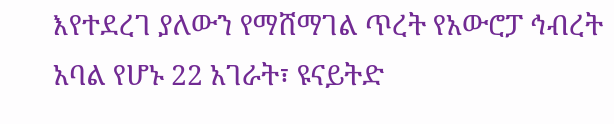እየተደረገ ያለውን የማሸማገል ጥረት የአውሮፓ ኅብረት አባል የሆኑ 22 አገራት፣ ዩናይትድ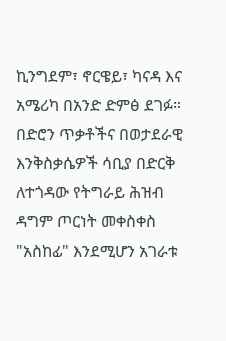ኪንግደም፣ ኖርዌይ፣ ካናዳ እና አሜሪካ በአንድ ድምፅ ደገፉ። በድሮን ጥቃቶችና በወታደራዊ እንቅስቃሴዎች ሳቢያ በድርቅ ለተጎዳው የትግራይ ሕዝብ ዳግም ጦርነት መቀስቀስ "አስከፊ" እንደሚሆን አገራቱ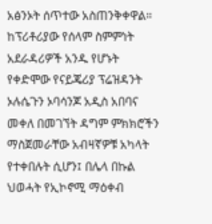አፅንኦት ሰጥተው አስጠንቅቀዋል። ከፕሪቶሪያው የሰላም ስምምነት አደራዳሪዎች አንዱ የሆኑት የቀድሞው የናይጄሪያ ፕሬዝዳንት ኦሉሴጉን ኦባሳንጆ አዲስ አበባና መቀለ በመገኘት ዳግም ምክክሮችን ማስጀመራቸው አብዛኛዎቹ አካላት የተቀበሉት ሲሆን፤ በሌላ በኩል ህወሓት የኢኮኖሚ ማዕቀብ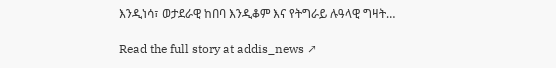እንዲነሳ፣ ወታደራዊ ከበባ እንዲቆም እና የትግራይ ሉዓላዊ ግዛት…

Read the full story at addis_news ↗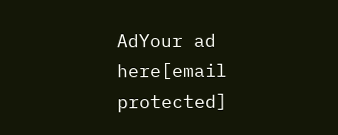AdYour ad here[email protected]